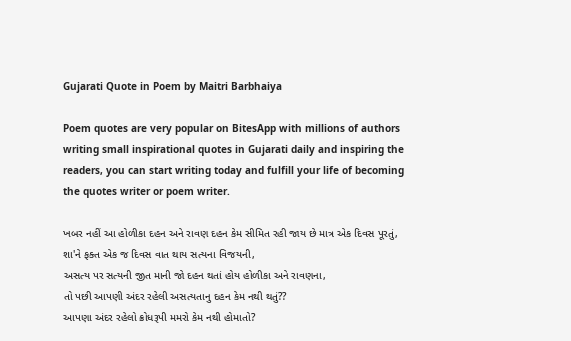Gujarati Quote in Poem by Maitri Barbhaiya

Poem quotes are very popular on BitesApp with millions of authors writing small inspirational quotes in Gujarati daily and inspiring the readers, you can start writing today and fulfill your life of becoming the quotes writer or poem writer.

ખબર નહીં આ હોળીકા દહન અને રાવણ દહન કેમ સીમિત રહી જાય છે માત્ર એક દિવસ પૂરતું,
શા'ને ફક્ત એક જ દિવસ વાત થાય સત્યના વિજયની,
અસત્ય પર સત્યની જીત માની જો દહન થતાં હોય હોળીકા અને રાવણના,
તો પછી આપણી અંદર રહેલી અસત્યતાનુ દહન કેમ નથી થતું??
આપણા અંદર રહેલો ક્રોધરૂપી મમરો કેમ નથી હોમાતો?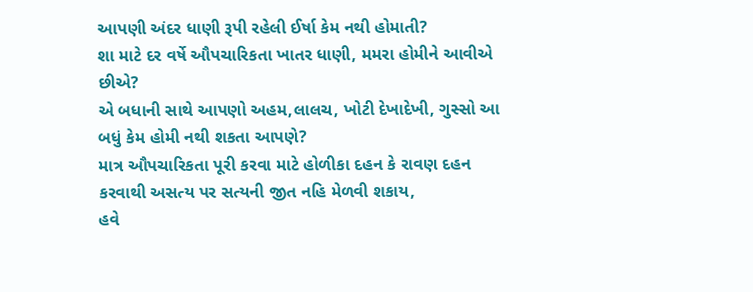આપણી અંદર ધાણી રૂપી રહેલી ઈર્ષા કેમ નથી હોમાતી?
શા માટે દર વર્ષે ઔપચારિકતા ખાતર ધાણી, મમરા હોમીને આવીએ છીએ?
એ બધાની સાથે આપણો અહમ,લાલચ, ખોટી દેખાદેખી, ગુસ્સો આ બધું કેમ હોમી નથી શકતા આપણે?
માત્ર ઔપચારિકતા પૂરી કરવા માટે હોળીકા દહન કે રાવણ દહન કરવાથી અસત્ય પર સત્યની જીત નહિ મેળવી શકાય,
હવે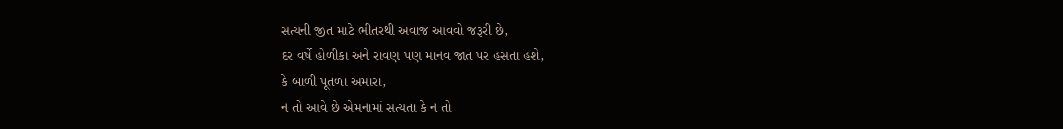સત્યની જીત માટે ભીતરથી અવાજ આવવો જરૂરી છે,
દર વર્ષે હોળીકા અને રાવણ પણ માનવ જાત પર હસતા હશે,
કે બાળી પૂતળા અમારા,
ન તો આવે છે એમનામાં સત્યતા કે ન તો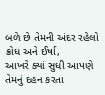બળે છે તેમની અંદર રહેલો ક્રોધ અને ઈર્ષા,
આખરે ક્યાં સુધી આપણે તેમનું દહન કરતા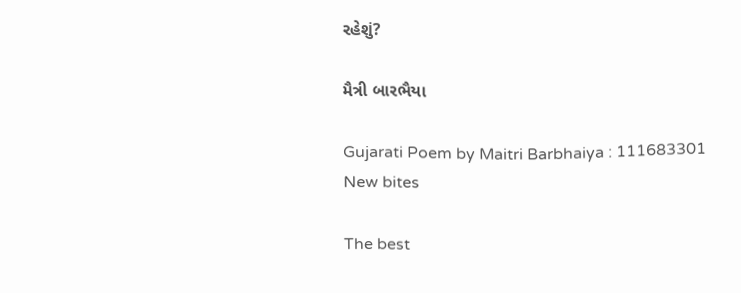રહેશું?

મૈત્રી બારભૈયા

Gujarati Poem by Maitri Barbhaiya : 111683301
New bites

The best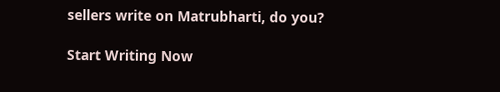sellers write on Matrubharti, do you?

Start Writing Now